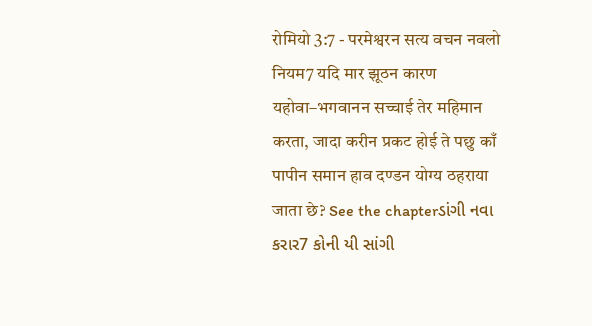रोमियो 3:7 - परमेश्वरन सत्य वचन नवलो नियम7 यदि मार झूठन कारण यहोवा–भगवानन सच्चाई तेर महिमान करता, जादा करीन प्रकट होई ते पछु काँ पापीन समान हाव दण्डन योग्य ठहराया जाता छे? See the chapterડાંગી નવા કરાર7 કોની યી સાંગી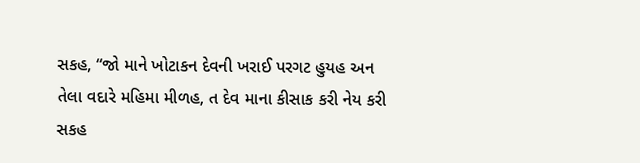સકહ, “જો માને ખોટાકન દેવની ખરાઈ પરગટ હુયહ અન તેલા વદારે મહિમા મીળહ, ત દેવ માના કીસાક કરી નેય કરી સકહ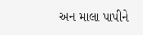અન માલા પાપીને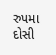રુપમા દોસી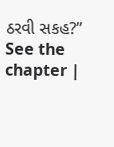ઠરવી સકહ?” See the chapter |